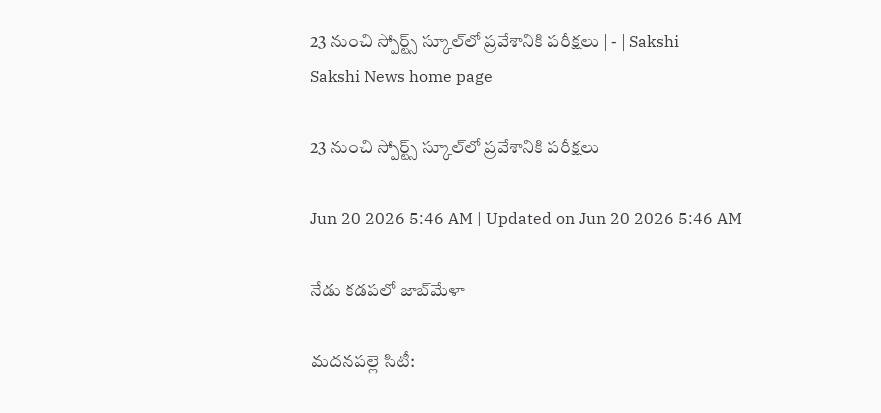23 నుంచి స్పోర్ట్స్‌ స్కూల్‌లో ప్రవేశానికి పరీక్షలు | - | Sakshi
Sakshi News home page

23 నుంచి స్పోర్ట్స్‌ స్కూల్‌లో ప్రవేశానికి పరీక్షలు

Jun 20 2026 5:46 AM | Updated on Jun 20 2026 5:46 AM

నేడు కడపలో జాబ్‌మేళా

మదనపల్లె సిటీ: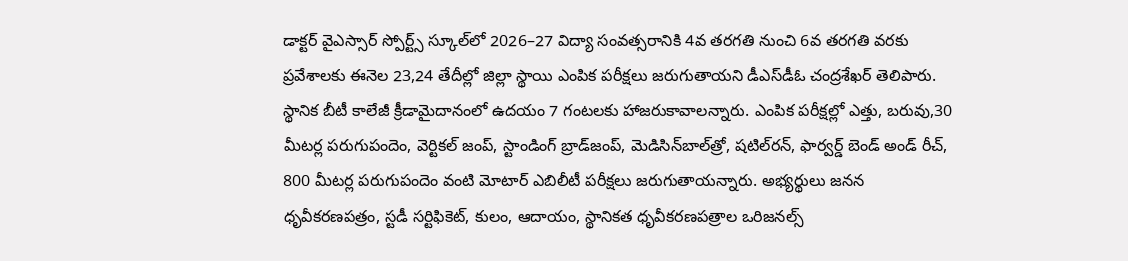డాక్టర్‌ వైఎస్సార్‌ స్పోర్ట్స్‌ స్కూల్‌లో 2026–27 విద్యా సంవత్సరానికి 4వ తరగతి నుంచి 6వ తరగతి వరకు ప్రవేశాలకు ఈనెల 23,24 తేదీల్లో జిల్లా స్థాయి ఎంపిక పరీక్షలు జరుగుతాయని డీఎస్‌డీఓ చంద్రశేఖర్‌ తెలిపారు. స్థానిక బీటీ కాలేజీ క్రీడామైదానంలో ఉదయం 7 గంటలకు హాజరుకావాలన్నారు. ఎంపిక పరీక్షల్లో ఎత్తు, బరువు,30 మీటర్ల పరుగుపందెం, వెర్టికల్‌ జంప్‌, స్టాండింగ్‌ బ్రాడ్‌జంప్‌, మెడిసిన్‌బాల్‌త్రో, షటిల్‌రన్‌, ఫార్వర్డ్‌ బెండ్‌ అండ్‌ రీచ్‌, 800 మీటర్ల పరుగుపందెం వంటి మోటార్‌ ఎబిలీటీ పరీక్షలు జరుగుతాయన్నారు. అభ్యర్థులు జనన ధృవీకరణపత్రం, స్టడీ సర్టిఫికెట్‌, కులం, ఆదాయం, స్థానికత ధృవీకరణపత్రాల ఒరిజనల్స్‌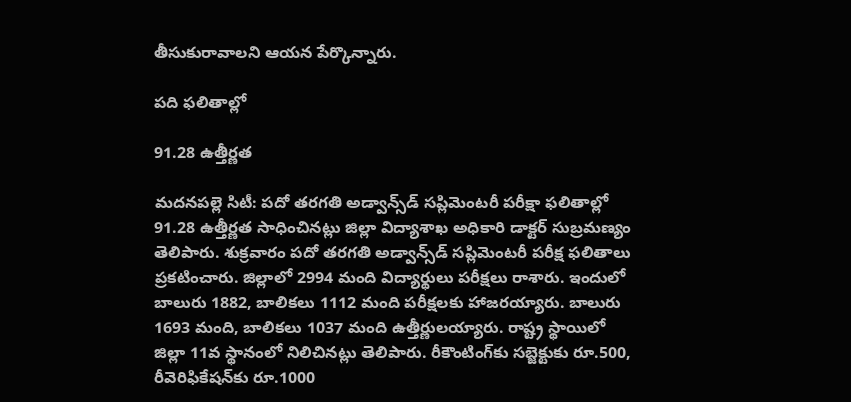తీసుకురావాలని ఆయన పేర్కొన్నారు.

పది ఫలితాల్లో

91.28 ఉత్తీర్ణత

మదనపల్లె సిటీ: పదో తరగతి అడ్వాన్స్‌డ్‌ సప్లిమెంటరీ పరీక్షా ఫలితాల్లో 91.28 ఉత్తీర్ణత సాధించినట్లు జిల్లా విద్యాశాఖ అధికారి డాక్టర్‌ సుబ్రమణ్యం తెలిపారు. శుక్రవారం పదో తరగతి అడ్వాన్స్‌డ్‌ సప్లిమెంటరీ పరీక్ష ఫలితాలు ప్రకటించారు. జిల్లాలో 2994 మంది విద్యార్థులు పరీక్షలు రాశారు. ఇందులో బాలురు 1882, బాలికలు 1112 మంది పరీక్షలకు హాజరయ్యారు. బాలురు 1693 మంది, బాలికలు 1037 మంది ఉత్తీర్ణులయ్యారు. రాష్ట్ర స్థాయిలో జిల్లా 11వ స్థానంలో నిలిచినట్లు తెలిపారు. రీకౌంటింగ్‌కు సబ్జెక్టుకు రూ.500, రీవెరిఫికేషన్‌కు రూ.1000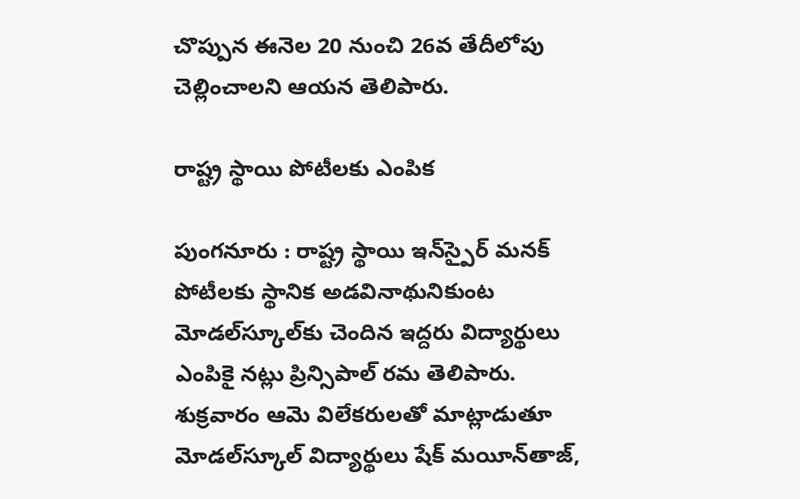చొప్పున ఈనెల 20 నుంచి 26వ తేదీలోపు చెల్లించాలని ఆయన తెలిపారు.

రాష్ట్ర స్థాయి పోటీలకు ఎంపిక

పుంగనూరు : రాష్ట్ర స్థాయి ఇన్‌స్పైర్‌ మనక్‌ పోటీలకు స్థానిక అడవినాథునికుంట మోడల్‌స్కూల్‌కు చెందిన ఇద్దరు విద్యార్థులు ఎంపికై నట్లు ప్రిన్సిపాల్‌ రమ తెలిపారు. శుక్రవారం ఆమె విలేకరులతో మాట్లాడుతూ మోడల్‌స్కూల్‌ విద్యార్థులు షేక్‌ మయీన్‌తాజ్‌,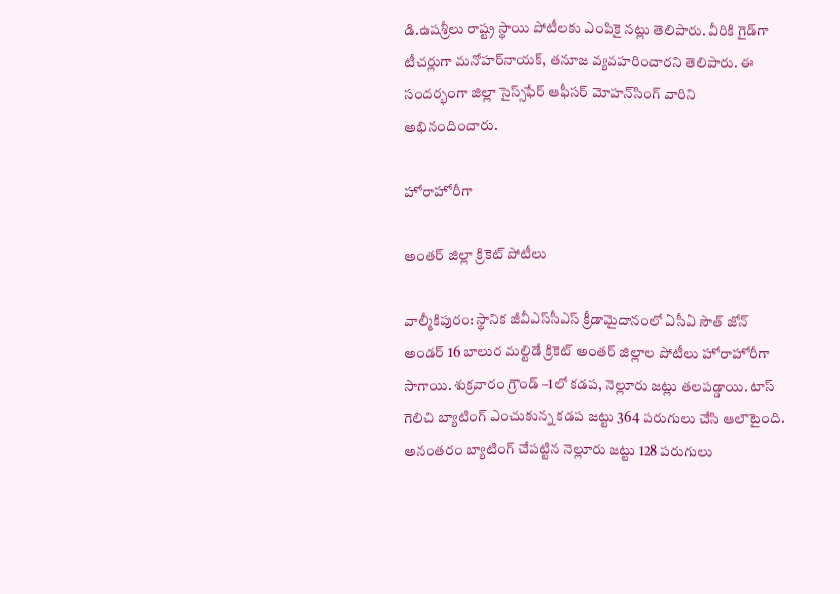డి.ఉషశ్రీలు రాష్ట్ర స్థాయి పోటీలకు ఎంపికై నట్లు తెలిపారు. వీరికి గైడ్‌గా టీచర్లుగా మనోహర్‌నాయక్‌, తనూజ వ్యవహరించారని తెలిపారు. ఈ సందర్భంగా జిల్లా సైస్స్‌ఫేర్‌ ఆఫీసర్‌ మోహన్‌సింగ్‌ వారిని అభినందించారు.

హోరాహోరీగా

అంతర్‌ జిల్లా క్రికెట్‌ పోటీలు

వాల్మీకిపురం: స్థానిక జీవీఎస్‌సీఎస్‌ క్రీడామైదానంలో ఏసీఏ సౌత్‌ జోన్‌ అండర్‌ 16 బాలుర మల్టిడే క్రికెట్‌ అంతర్‌ జిల్లాల పోటీలు హోరాహోరీగా సాగాయి. శుక్రవారం గ్రౌండ్‌ –1లో కడప, నెల్లూరు జట్లు తలపడ్డాయి. టాస్‌ గెలిచి బ్యాటింగ్‌ ఎంచుకున్న కడప జట్టు 364 పరుగులు చేసి ఆలౌటైంది. అనంతరం బ్యాటింగ్‌ చేపట్టిన నెల్లూరు జట్టు 128 పరుగులు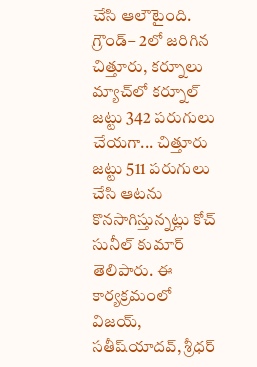చేసి ఆలౌటైంది. గ్రౌండ్‌– 2లో జరిగిన చిత్తూరు, కర్నూలు మ్యాచ్‌లో కర్నూల్‌ జట్టు 342 పరుగులు చేయగా... చిత్తూరు జట్టు 511 పరుగులు చేసి ఆటను కొనసాగిస్తున్నట్లు కోచ్‌ సునీల్‌ కుమార్‌ తెలిపారు. ఈ కార్యక్రమంలో విజయ్‌, సతీష్‌యాదవ్‌, శ్రీధర్‌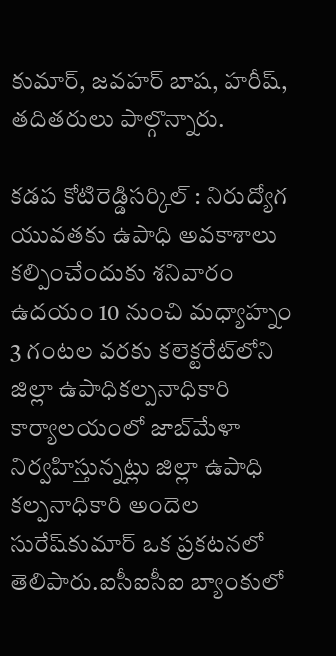కుమార్‌, జవహర్‌ బాష, హరీష్‌, తదితరులు పాల్గొన్నారు.

కడప కోటిరెడ్డిసర్కిల్‌ : నిరుద్యోగ యువతకు ఉపాధి అవకాశాలు కల్పించేందుకు శనివారం ఉదయం 10 నుంచి మధ్యాహ్నం 3 గంటల వరకు కలెక్టరేట్‌లోని జిల్లా ఉపాధికల్పనాధికారి కార్యాలయంలో జాబ్‌మేళా నిర్వహిస్తున్నట్లు జిల్లా ఉపాధి కల్పనాధికారి అందెల సురేష్‌కుమార్‌ ఒక ప్రకటనలో తెలిపారు.ఐసీఐసీఐ బ్యాంకులో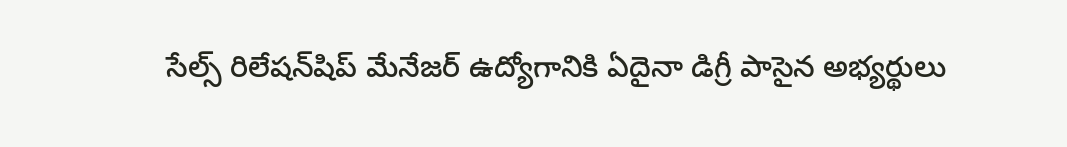సేల్స్‌ రిలేషన్‌షిప్‌ మేనేజర్‌ ఉద్యోగానికి ఏదైనా డిగ్రీ పాసైన అభ్యర్థులు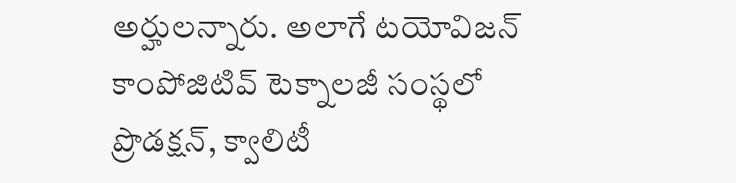అర్హులన్నారు. అలాగే టయోవిజన్‌ కాంపోజిటివ్‌ టెక్నాలజీ సంస్థలో ప్రొడక్షన్‌, క్వాలిటీ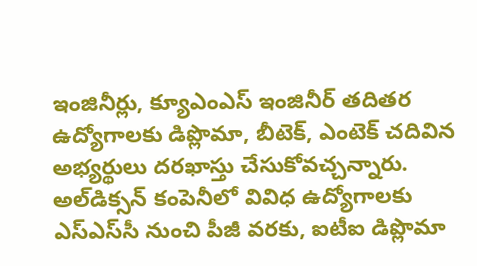ఇంజినీర్లు, క్యూఎంఎస్‌ ఇంజినీర్‌ తదితర ఉద్యోగాలకు డిప్లొమా, బీటెక్‌, ఎంటెక్‌ చదివిన అభ్యర్థులు దరఖాస్తు చేసుకోవచ్చన్నారు. అల్‌డిక్సన్‌ కంపెనీలో వివిధ ఉద్యోగాలకు ఎస్‌ఎస్‌సీ నుంచి పీజీ వరకు, ఐటీఐ డిప్లొమా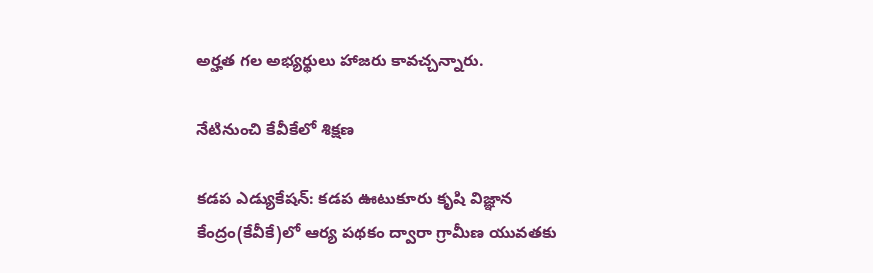అర్హత గల అభ్యర్థులు హాజరు కావచ్చన్నారు.

నేటినుంచి కేవీకేలో శిక్షణ

కడప ఎడ్యుకేషన్‌: కడప ఊటుకూరు కృషి విజ్ఞాన కేంద్రం(కేవీకే)లో ఆర్య పథకం ద్వారా గ్రామీణ యువతకు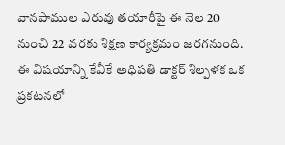వానపాముల ఎరువు తయారీపై ఈ నెల 20 నుంచి 22 వరకు శిక్షణ కార్యక్రమం జరగనుంది. ఈ విషయాన్ని కేవీకే అధిపతి డాక్టర్‌ శిల్పళక ఒక ప్రకటనలో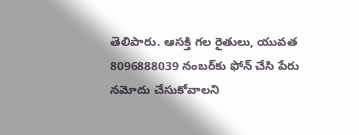తెలిపారు. ఆసక్తి గల రైతులు, యువత 8096888039 నంబర్‌కు ఫోన్‌ చేసి పేరు నమోదు చేసుకోవాలని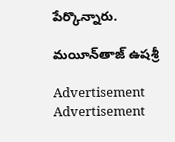పేర్కొన్నారు.

మయీన్‌తాజ్‌ ఉషశ్రీ

Advertisement
Advertisement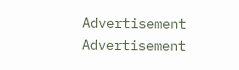Advertisement
Advertisement